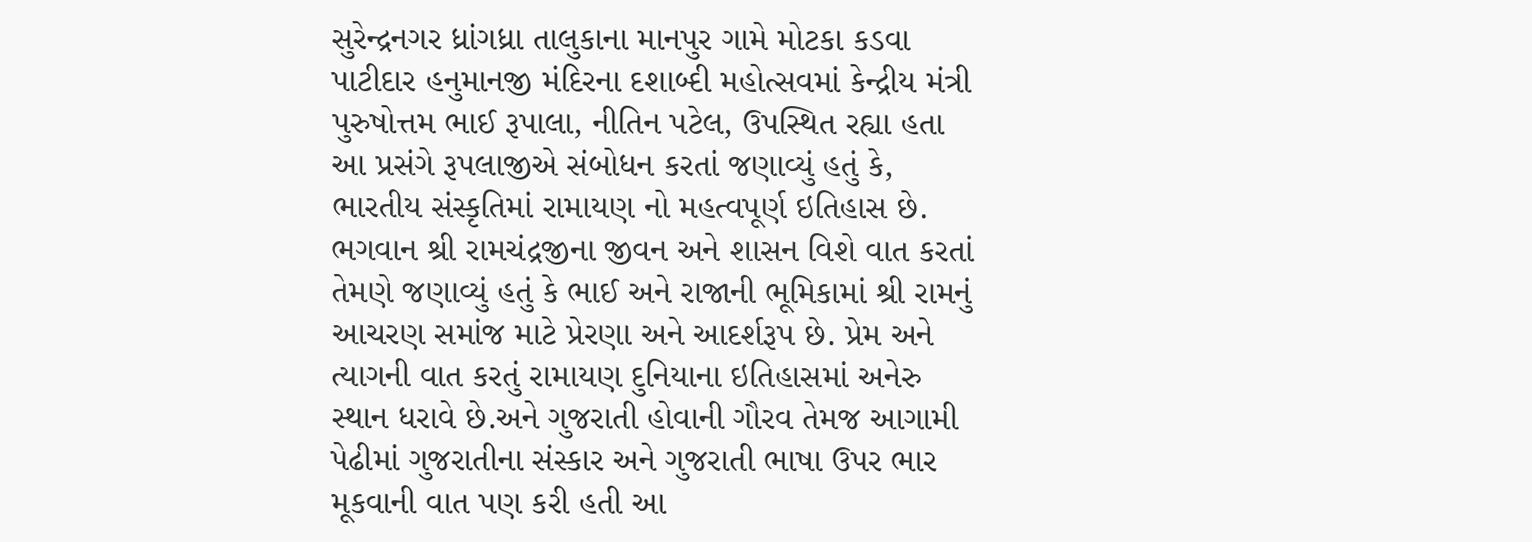સુરેન્દ્રનગર ધ્રાંગધ્રા તાલુકાના માનપુર ગામે મોટકા કડવા પાટીદાર હનુમાનજી મંદિરના દશાબ્દી મહોત્સવમાં કેન્દ્રીય મંત્રી પુરુષોત્તમ ભાઈ રૂપાલા, નીતિન પટેલ, ઉપસ્થિત રહ્યા હતા આ પ્રસંગે રૂપલાજીએ સંબોધન કરતાં જણાવ્યું હતું કે, ભારતીય સંસ્કૃતિમાં રામાયણ નો મહત્વપૂર્ણ ઇતિહાસ છે. ભગવાન શ્રી રામચંદ્રજીના જીવન અને શાસન વિશે વાત કરતાં તેમણે જણાવ્યું હતું કે ભાઈ અને રાજાની ભૂમિકામાં શ્રી રામનું આચરણ સમાંજ માટે પ્રેરણા અને આદર્શરૂપ છે. પ્રેમ અને ત્યાગની વાત કરતું રામાયણ દુનિયાના ઇતિહાસમાં અનેરુ સ્થાન ધરાવે છે.અને ગુજરાતી હોવાની ગૌરવ તેમજ આગામી પેઢીમાં ગુજરાતીના સંસ્કાર અને ગુજરાતી ભાષા ઉપર ભાર મૂકવાની વાત પણ કરી હતી આ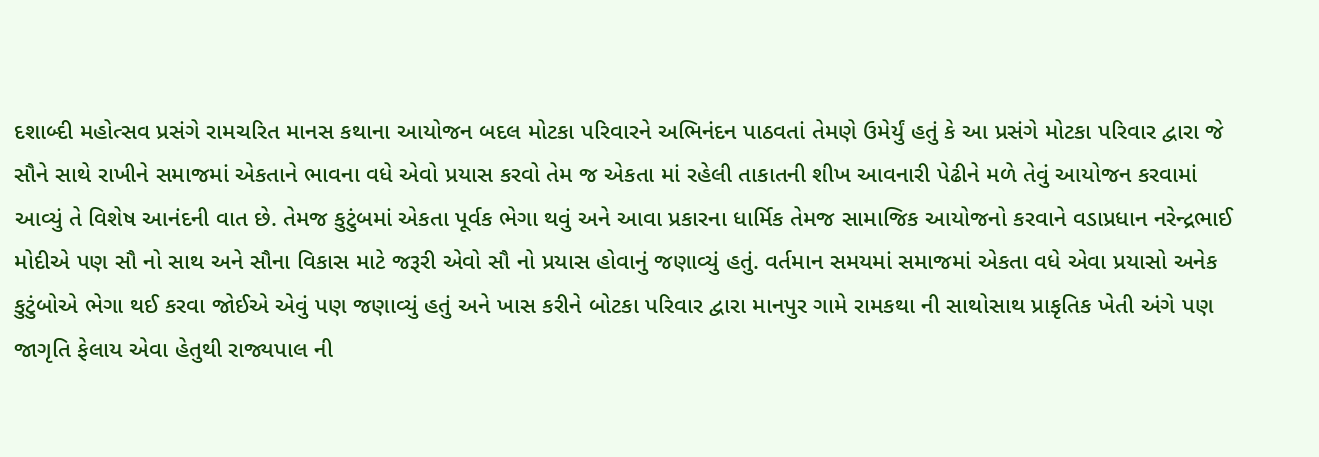દશાબ્દી મહોત્સવ પ્રસંગે રામચરિત માનસ કથાના આયોજન બદલ મોટકા પરિવારને અભિનંદન પાઠવતાં તેમણે ઉમેર્યું હતું કે આ પ્રસંગે મોટકા પરિવાર દ્વારા જે સૌને સાથે રાખીને સમાજમાં એકતાને ભાવના વધે એવો પ્રયાસ કરવો તેમ જ એકતા માં રહેલી તાકાતની શીખ આવનારી પેઢીને મળે તેવું આયોજન કરવામાં આવ્યું તે વિશેષ આનંદની વાત છે. તેમજ કુટુંબમાં એકતા પૂર્વક ભેગા થવું અને આવા પ્રકારના ધાર્મિક તેમજ સામાજિક આયોજનો કરવાને વડાપ્રધાન નરેન્દ્રભાઈ મોદીએ પણ સૌ નો સાથ અને સૌના વિકાસ માટે જરૂરી એવો સૌ નો પ્રયાસ હોવાનું જણાવ્યું હતું. વર્તમાન સમયમાં સમાજમાં એકતા વધે એવા પ્રયાસો અનેક કુટુંબોએ ભેગા થઈ કરવા જોઈએ એવું પણ જણાવ્યું હતું અને ખાસ કરીને બોટકા પરિવાર દ્વારા માનપુર ગામે રામકથા ની સાથોસાથ પ્રાકૃતિક ખેતી અંગે પણ જાગૃતિ ફેલાય એવા હેતુથી રાજ્યપાલ ની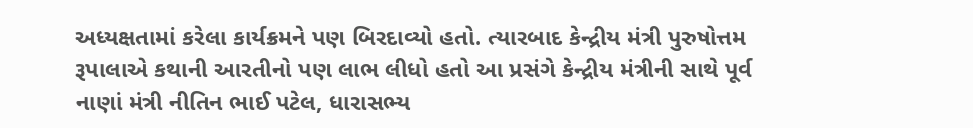અધ્યક્ષતામાં કરેલા કાર્યક્રમને પણ બિરદાવ્યો હતો. ત્યારબાદ કેન્દ્રીય મંત્રી પુરુષોત્તમ રૂપાલાએ કથાની આરતીનો પણ લાભ લીધો હતો આ પ્રસંગે કેન્દ્રીય મંત્રીની સાથે પૂર્વ નાણાં મંત્રી નીતિન ભાઈ પટેલ, ધારાસભ્ય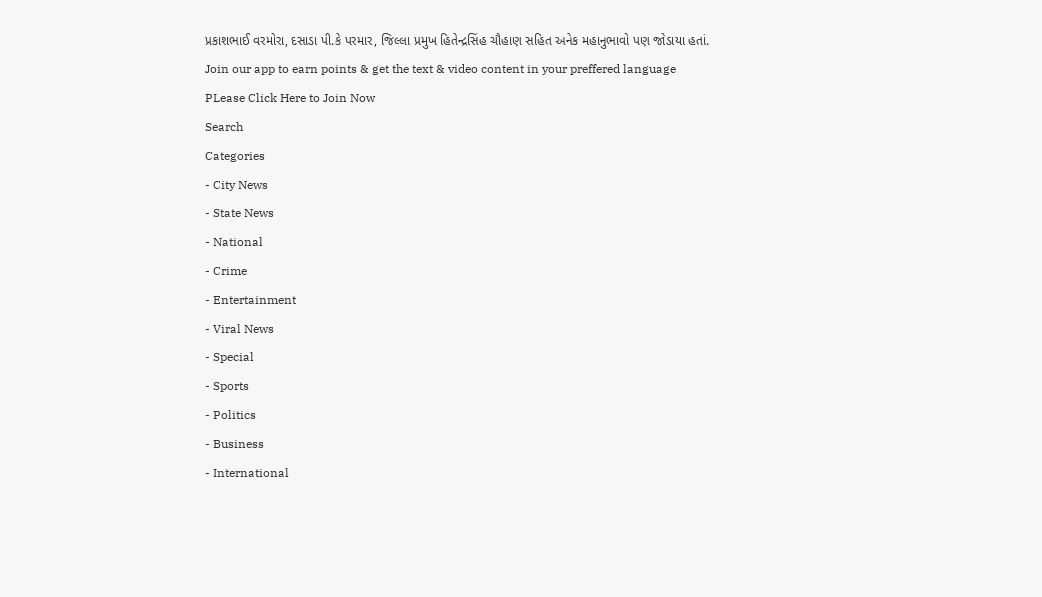પ્રકાશભાઈ વરમોરા, દસાડા પી.કે પરમાર, જિલ્લા પ્રમુખ હિતેન્દ્રસિંહ ચૌહાણ સહિત અનેક મહાનુભાવો પણ જોડાયા હતાં.
Join our app to earn points & get the text & video content in your preffered language
PLease Click Here to Join Now
Search
Categories
- City News
- State News
- National
- Crime
- Entertainment
- Viral News
- Special
- Sports
- Politics
- Business
- International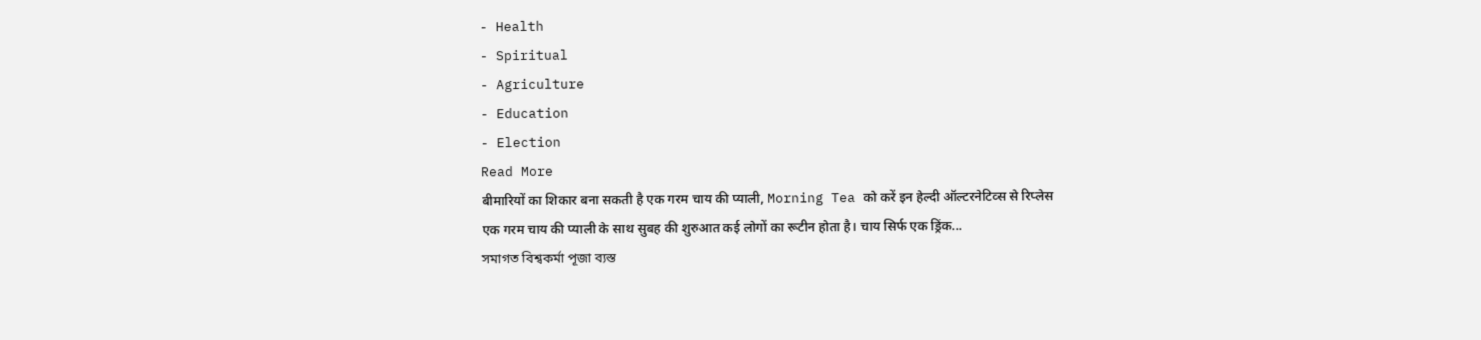- Health
- Spiritual
- Agriculture
- Education
- Election
Read More
बीमारियों का शिकार बना सकती है एक गरम चाय की प्याली, Morning Tea को करें इन हेल्दी ऑल्टरनेटिव्स से रिप्लेस
एक गरम चाय की प्याली के साथ सुबह की शुरुआत कई लोगों का रूटीन होता है। चाय सिर्फ एक ड्रिंक...
সমাগত বিশ্বকৰ্মা পূজা ব্যস্ত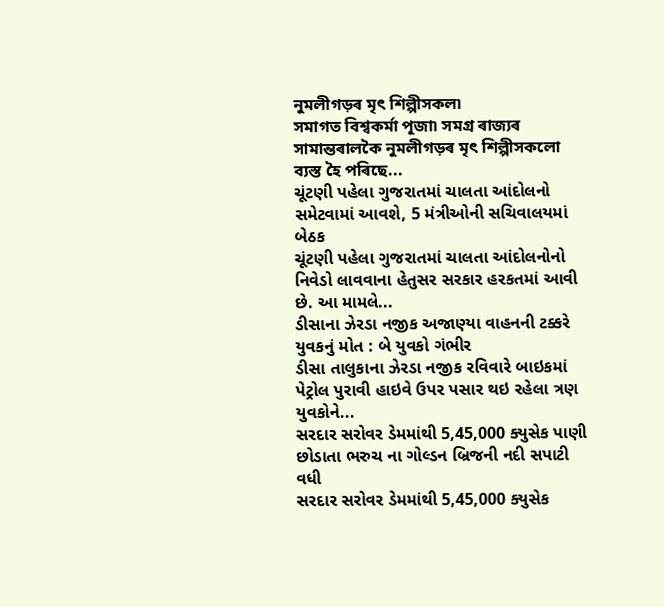নুমলীগড়ৰ মৃৎ শিল্পীসকল৷
সমাগত বিশ্বকৰ্মা পূজা৷ সমগ্ৰ ৰাজ্যৰ সামান্তৰালকৈ নুমলীগড়ৰ মৃৎ শিল্পীসকলো ব্যস্ত হৈ পৰিছে...
ચૂંટણી પહેલા ગુજરાતમાં ચાલતા આંદોલનો સમેટવામાં આવશે, 5 મંત્રીઓની સચિવાલયમાં બેઠક
ચૂંટણી પહેલા ગુજરાતમાં ચાલતા આંદોલનોનો નિવેડો લાવવાના હેતુસર સરકાર હરકતમાં આવી છે. આ મામલે...
ડીસાના ઝેરડા નજીક અજાણ્યા વાહનની ટક્કરે યુવકનું મોત : બે યુવકો ગંભીર
ડીસા તાલુકાના ઝેરડા નજીક રવિવારે બાઇકમાં પેટ્રોલ પુરાવી હાઇવે ઉપર પસાર થઇ રહેલા ત્રણ યુવકોને...
સરદાર સરોવર ડેમમાંથી 5,45,000 ક્યુસેક પાણી છોડાતા ભરુચ ના ગોલ્ડન બ્રિજની નદી સપાટી વધી
સરદાર સરોવર ડેમમાંથી 5,45,000 ક્યુસેક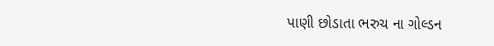પાણી છોડાતા ભરુચ ના ગોલ્ડન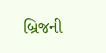બ્રિજની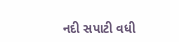નદી સપાટી વધી